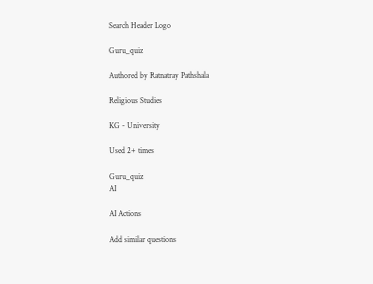Search Header Logo

Guru_quiz

Authored by Ratnatray Pathshala

Religious Studies

KG - University

Used 2+ times

Guru_quiz
AI

AI Actions

Add similar questions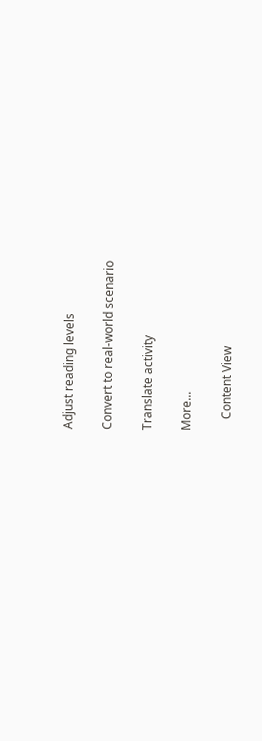Adjust reading levels

Convert to real-world scenario

Translate activity

More...

    Content View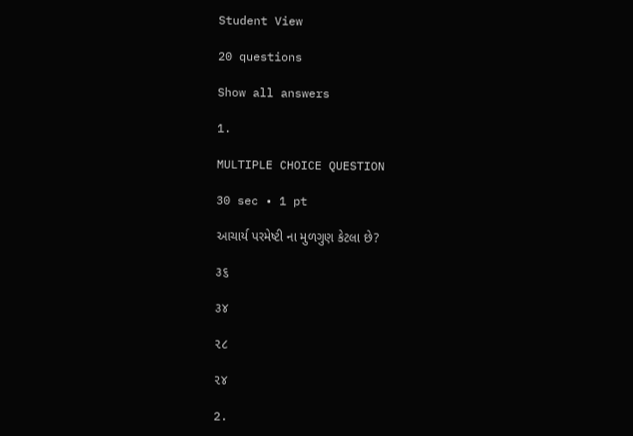Student View

20 questions

Show all answers

1.

MULTIPLE CHOICE QUESTION

30 sec • 1 pt

આચાર્ય પરમેષ્ટી ના મુળગુણ કેટલા છે?

૩૬

૩૪

૨૮

૨૪

2.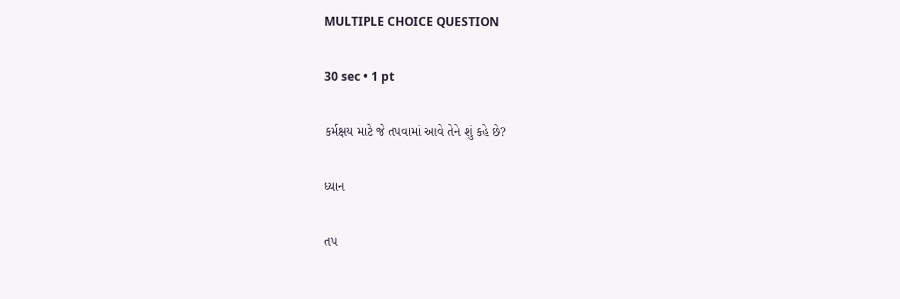MULTIPLE CHOICE QUESTION

30 sec • 1 pt

કર્મક્ષય માટે જે તપવામાં આવે તેને શું કહે છે?

ધ્યાન

તપ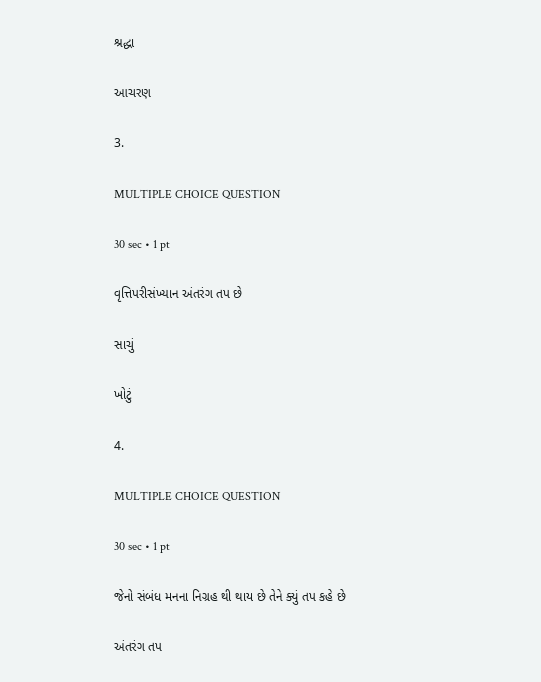શ્રદ્ધા

આચરણ

3.

MULTIPLE CHOICE QUESTION

30 sec • 1 pt

વૃત્તિપરીસંખ્યાન અંતરંગ તપ છે

સાચું

ખોટું

4.

MULTIPLE CHOICE QUESTION

30 sec • 1 pt

જેનો સંબંધ મનના નિગ્રહ થી થાય છે તેને ક્યું તપ કહે છે

અંતરંગ તપ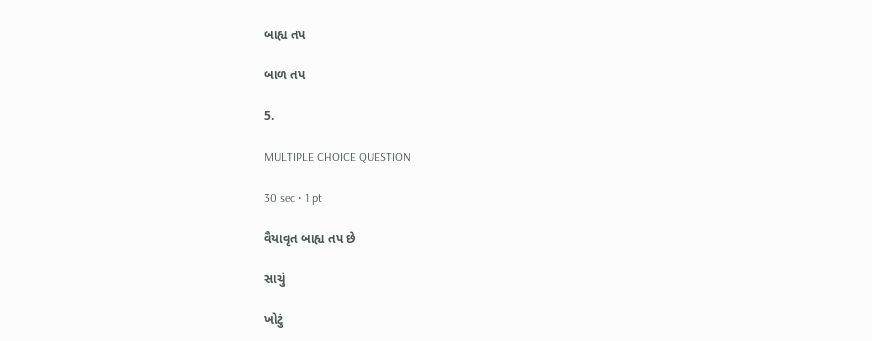બાહ્ય તપ

બાળ તપ

5.

MULTIPLE CHOICE QUESTION

30 sec • 1 pt

વૈયાવૃત બાહ્ય તપ છે

સાચું

ખોટું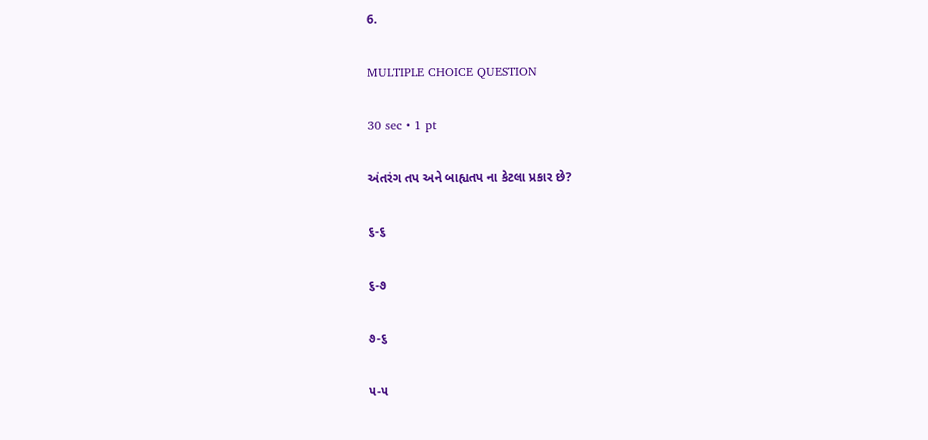6.

MULTIPLE CHOICE QUESTION

30 sec • 1 pt

અંતરંગ તપ અને બાહ્યતપ ના કેટલા પ્રકાર છે?

૬-૬

૬-૭

૭-૬

૫-૫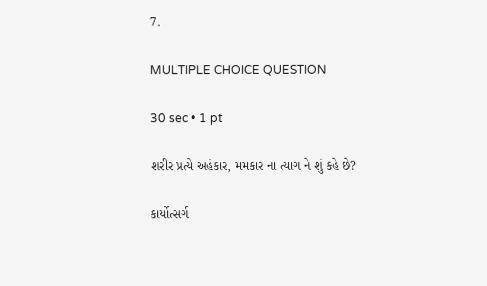7.

MULTIPLE CHOICE QUESTION

30 sec • 1 pt

શરીર પ્રત્યે અહંકાર, મમકાર ના ત્યાગ ને શું કહે છે?

કાર્યોત્સર્ગ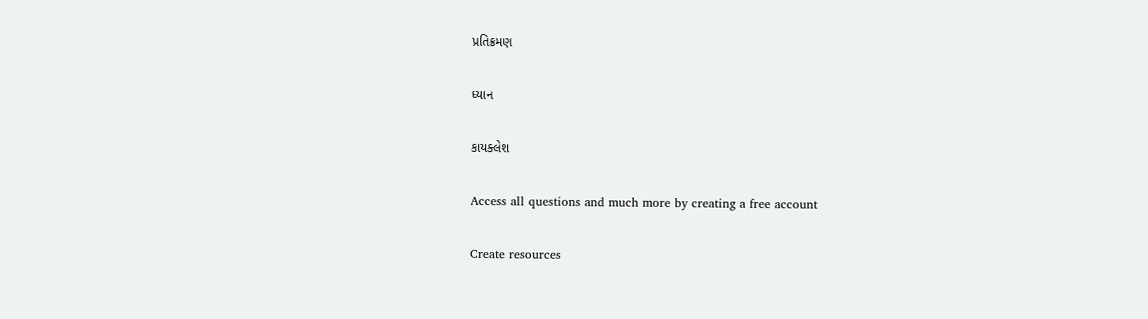પ્રતિક્રમણ

ધ્યાન

કાયક્લેશ

Access all questions and much more by creating a free account

Create resources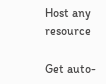Host any resource

Get auto-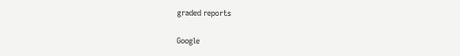graded reports

Google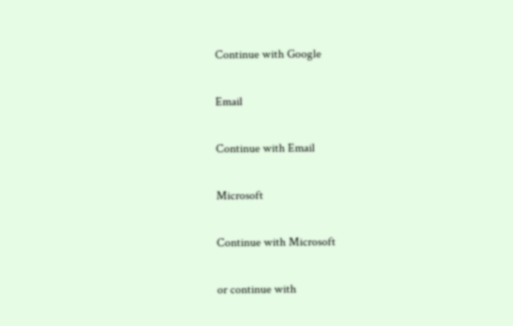Continue with Google

Email

Continue with Email

Microsoft

Continue with Microsoft

or continue with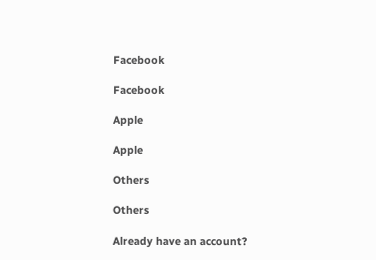Facebook

Facebook

Apple

Apple

Others

Others

Already have an account?